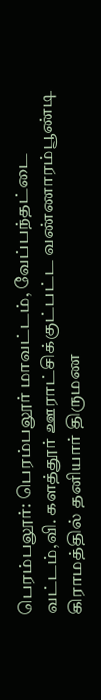பெரம்பலூர்: பெரம்பலூர் மாவட்டம், வேப்பந்தட்டை வட்டம்,வி. களத்தூர் ஊராட்சிக்குட்பட்ட வண்ணாரம்பூண்டி கிராமத்தில் தனியார் திருமண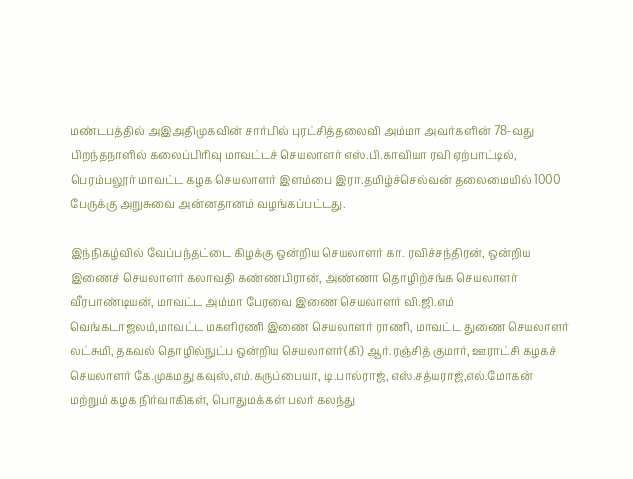மண்டபத்தில் அஇஅதிமுகவின் சார்பில் புரட்சித்தலைவி அம்மா அவர்களின் 78-வது பிறந்தநாளில் கலைப்பிரிவு மாவட்டச் செயலாளர் எஸ்.பி.காவியா ரவி ஏற்பாட்டில், பெரம்பலூர் மாவட்ட கழக செயலாளர் இளம்பை இரா.தமிழ்ச்செல்வன் தலைமையில் 1000 பேருக்கு அறுசுவை அன்னதானம் வழங்கப்பட்டது.

இந்நிகழ்வில் வேப்பந்தட்டை கிழக்கு ஒன்றிய செயலாளர் கா. ரவிச்சந்திரன், ஒன்றிய இணைச் செயலாளர் கலாவதி கண்ணபிரான், அண்ணா தொழிற்சங்க செயலாளர் வீரபாண்டியன், மாவட்ட அம்மா பேரவை இணை செயலாளர் வி.ஜி.எம் வெங்கடாஜலம்,மாவட்ட மகளிரணி இணை செயலாளர் ராணி, மாவட்ட துணை செயலாளர் லட்சுமி, தகவல் தொழில்நுட்ப ஒன்றிய செயலாளர்(கி) ஆர்.ரஞ்சித் குமார், ஊராட்சி கழகச் செயலாளர் கே.முகமது கவுஸ்,எம்.கருப்பையா, டி.பால்ராஜ், எஸ்.சத்யராஜ்,எல்.மோகன் மற்றும் கழக நிர்வாகிகள், பொதுமக்கள் பலர் கலந்து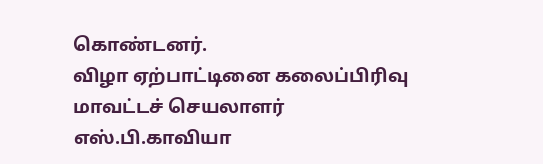கொண்டனர்.
விழா ஏற்பாட்டினை கலைப்பிரிவு மாவட்டச் செயலாளர் எஸ்.பி.காவியா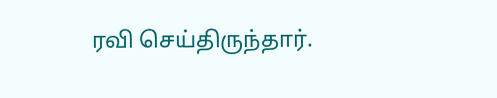ரவி செய்திருந்தார்.